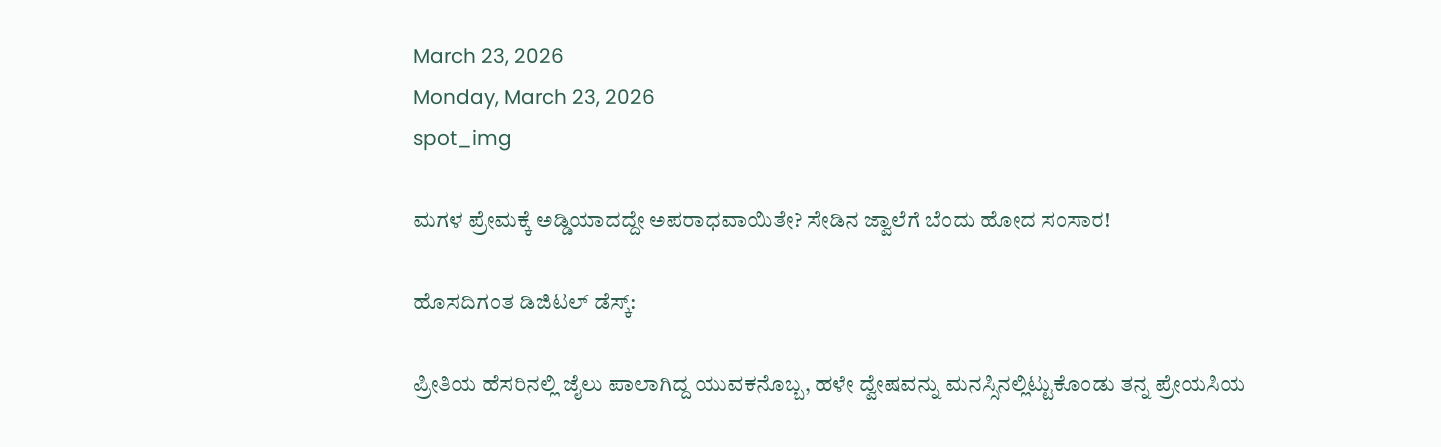March 23, 2026
Monday, March 23, 2026
spot_img

ಮಗಳ ಪ್ರೇಮಕ್ಕೆ ಅಡ್ಡಿಯಾದದ್ದೇ ಅಪರಾಧವಾಯಿತೇ? ಸೇಡಿನ ಜ್ವಾಲೆಗೆ ಬೆಂದು ಹೋದ ಸಂಸಾರ!

ಹೊಸದಿಗಂತ ಡಿಜಿಟಲ್ ಡೆಸ್ಕ್:

ಪ್ರೀತಿಯ ಹೆಸರಿನಲ್ಲಿ ಜೈಲು ಪಾಲಾಗಿದ್ದ ಯುವಕನೊಬ್ಬ, ಹಳೇ ದ್ವೇಷವನ್ನು ಮನಸ್ಸಿನಲ್ಲಿಟ್ಟುಕೊಂಡು ತನ್ನ ಪ್ರೇಯಸಿಯ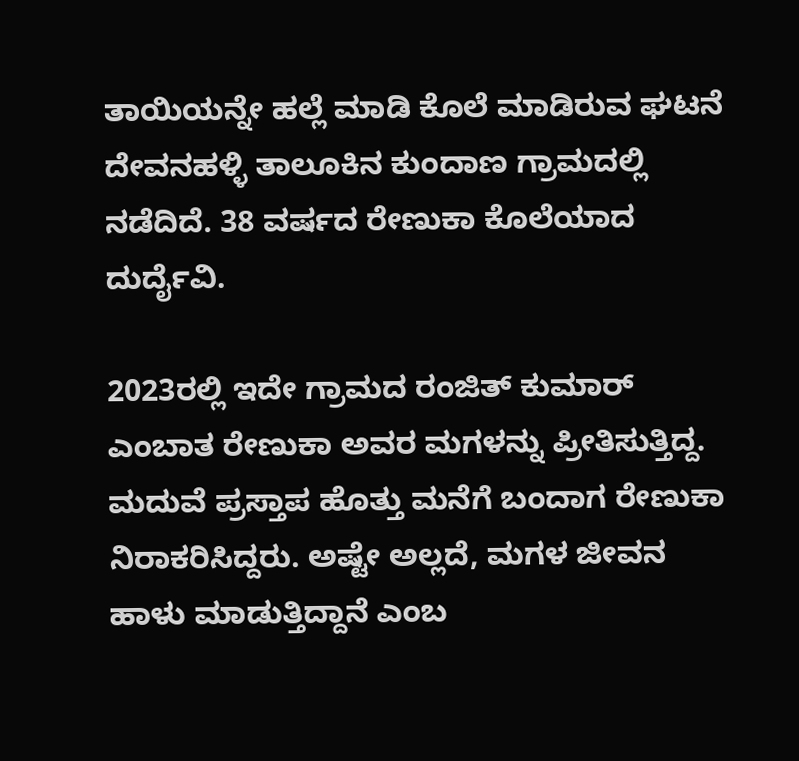ತಾಯಿಯನ್ನೇ ಹಲ್ಲೆ ಮಾಡಿ ಕೊಲೆ ಮಾಡಿರುವ ಘಟನೆ ದೇವನಹಳ್ಳಿ ತಾಲೂಕಿನ ಕುಂದಾಣ ಗ್ರಾಮದಲ್ಲಿ ನಡೆದಿದೆ. 38 ವರ್ಷದ ರೇಣುಕಾ ಕೊಲೆಯಾದ ದುರ್ದೈವಿ.

2023ರಲ್ಲಿ ಇದೇ ಗ್ರಾಮದ ರಂಜಿತ್ ಕುಮಾರ್ ಎಂಬಾತ ರೇಣುಕಾ ಅವರ ಮಗಳನ್ನು ಪ್ರೀತಿಸುತ್ತಿದ್ದ. ಮದುವೆ ಪ್ರಸ್ತಾಪ ಹೊತ್ತು ಮನೆಗೆ ಬಂದಾಗ ರೇಣುಕಾ ನಿರಾಕರಿಸಿದ್ದರು. ಅಷ್ಟೇ ಅಲ್ಲದೆ, ಮಗಳ ಜೀವನ ಹಾಳು ಮಾಡುತ್ತಿದ್ದಾನೆ ಎಂಬ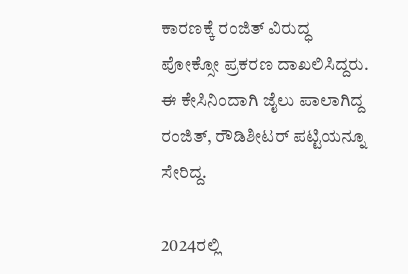ಕಾರಣಕ್ಕೆ ರಂಜಿತ್ ವಿರುದ್ಧ ಪೋಕ್ಸೋ ಪ್ರಕರಣ ದಾಖಲಿಸಿದ್ದರು. ಈ ಕೇಸಿನಿಂದಾಗಿ ಜೈಲು ಪಾಲಾಗಿದ್ದ ರಂಜಿತ್, ರೌಡಿಶೀಟರ್ ಪಟ್ಟಿಯನ್ನೂ ಸೇರಿದ್ದ.

2024ರಲ್ಲಿ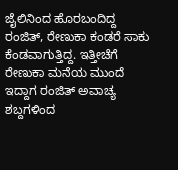ಜೈಲಿನಿಂದ ಹೊರಬಂದಿದ್ದ ರಂಜಿತ್, ರೇಣುಕಾ ಕಂಡರೆ ಸಾಕು ಕೆಂಡವಾಗುತ್ತಿದ್ದ. ಇತ್ತೀಚೆಗೆ ರೇಣುಕಾ ಮನೆಯ ಮುಂದೆ ಇದ್ದಾಗ ರಂಜಿತ್ ಅವಾಚ್ಯ ಶಬ್ದಗಳಿಂದ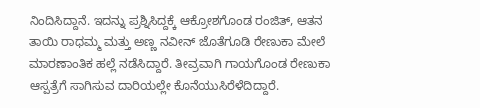ನಿಂದಿಸಿದ್ದಾನೆ. ಇದನ್ನು ಪ್ರಶ್ನಿಸಿದ್ದಕ್ಕೆ ಆಕ್ರೋಶಗೊಂಡ ರಂಜಿತ್, ಆತನ ತಾಯಿ ರಾಧಮ್ಮ ಮತ್ತು ಅಣ್ಣ ನವೀನ್ ಜೊತೆಗೂಡಿ ರೇಣುಕಾ ಮೇಲೆ ಮಾರಣಾಂತಿಕ ಹಲ್ಲೆ ನಡೆಸಿದ್ದಾರೆ. ತೀವ್ರವಾಗಿ ಗಾಯಗೊಂಡ ರೇಣುಕಾ ಆಸ್ಪತ್ರೆಗೆ ಸಾಗಿಸುವ ದಾರಿಯಲ್ಲೇ ಕೊನೆಯುಸಿರೆಳೆದಿದ್ದಾರೆ.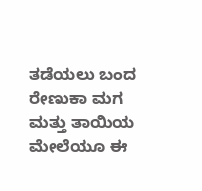ತಡೆಯಲು ಬಂದ ರೇಣುಕಾ ಮಗ ಮತ್ತು ತಾಯಿಯ ಮೇಲೆಯೂ ಈ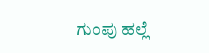ಗುಂಪು ಹಲ್ಲೆ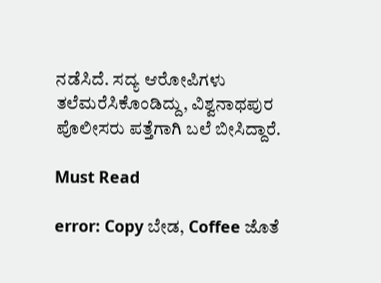ನಡೆಸಿದೆ. ಸದ್ಯ ಆರೋಪಿಗಳು ತಲೆಮರೆಸಿಕೊಂಡಿದ್ದು, ವಿಶ್ವನಾಥಪುರ ಪೊಲೀಸರು ಪತ್ತೆಗಾಗಿ ಬಲೆ ಬೀಸಿದ್ದಾರೆ.

Must Read

error: Copy ಬೇಡ, Coffee ಜೊತೆ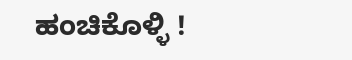ಹಂಚಿಕೊಳ್ಳಿ !